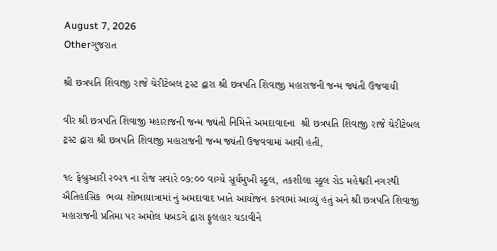August 7, 2026
Otherગુજરાત

શ્રી છત્રપતિ શિવાજી રાજે ચેરીટેબલ ટ્રસ્ટ દ્વારા શ્રી છત્રપતિ શિવાજી મહારાજની જન્મ જ્યંતી ઉજવાયી

વીર શ્રી છત્રપતિ શિવાજી મહારાજની જન્મ જ્યંતી નિમિત્તે અમદાવાદના  શ્રી છત્રપતિ શિવાજી રાજે ચેરીટેબલ ટ્રસ્ટ દ્વારા શ્રી છત્રપતિ શિવાજી મહારાજની જન્મ જ્યંતી ઉજવવામાં આવી હતી,

૧૯ ફેબ્રુઆરી ૨૦૨૧ ના રોજ સવારે ૦૭:૦૦ વાગ્યે સૂર્યમુખી સ્કૂલ, તકશીલા સ્કૂલ રોડ મહેશ્વરી નગરથી ઐતિહાસિક  ભવ્ય શોભાયાત્રામાં નું અમદાવાદ ખાતે આયોજન કરવામાં આવ્યું હતું અને શ્રી છત્રપતિ શિવાજી મહારાજની પ્રતિમા પર અમોલ ધબડગે દ્વારા ફુલહાર ચડાવીને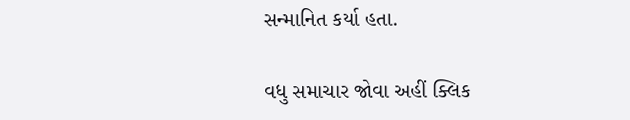સન્માનિત કર્યા હતા.

વધુ સમાચાર જોવા અહીં ક્લિક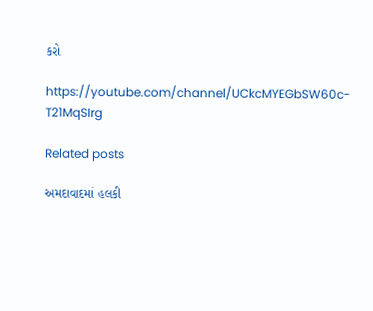કરો

https://youtube.com/channel/UCkcMYEGbSW60c-T21MqSIrg

Related posts

અમદાવાદમાં હલકી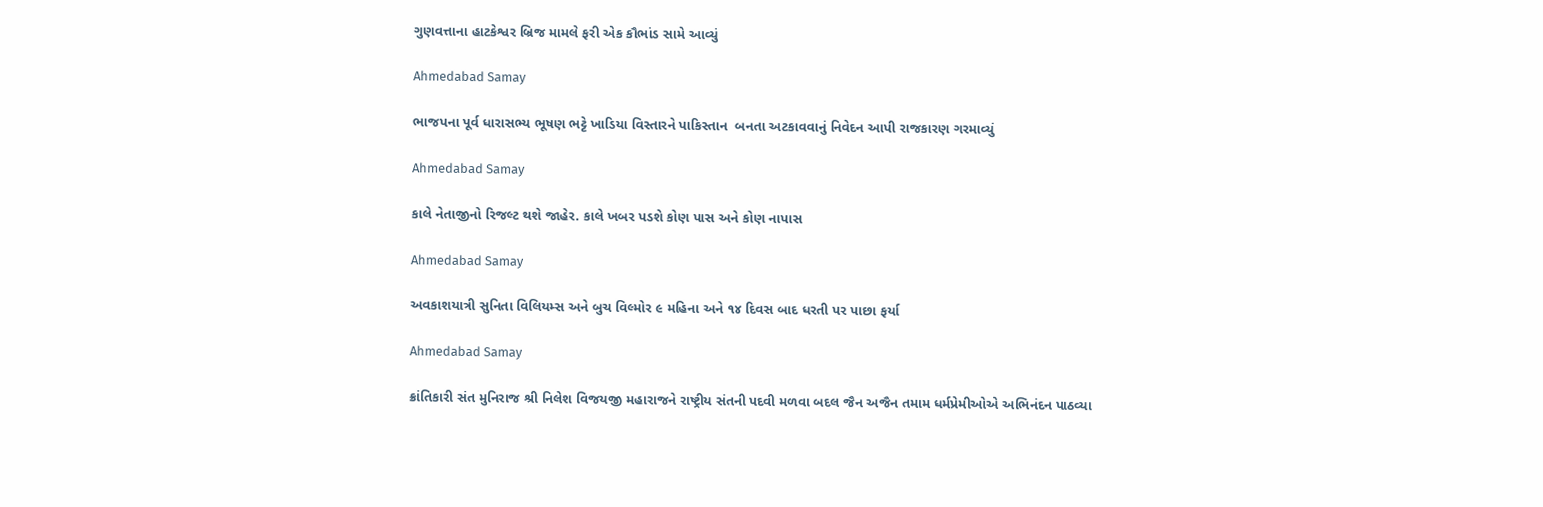ગુણવત્તાના હાટકેશ્વર બ્રિજ મામલે ફરી એક કૌભાંડ સામે આવ્યું

Ahmedabad Samay

ભાજપના પૂર્વ ધારાસભ્ય ભૂષણ ભટ્ટે ખાડિયા વિસ્તારને પાકિસ્તાન  બનતા અટકાવવાનું નિવેદન આપી રાજકારણ ગરમાવ્યું

Ahmedabad Samay

કાલે નેતાજીનો રિજલ્ટ થશે જાહેર. કાલે ખબર પડશે કોણ પાસ અને કોણ નાપાસ

Ahmedabad Samay

અવકાશયાત્રી સુનિતા વિલિયમ્‍સ અને બુચ વિલ્‍મોર ૯ મહિના અને ૧૪ દિવસ બાદ ધરતી પર પાછા ફર્યા

Ahmedabad Samay

ક્રાંતિકારી સંત મુનિરાજ શ્રી નિલેશ વિજયજી મહારાજને રાષ્ટ્રીય સંતની પદવી મળવા બદલ જૈન અજૈન તમામ ધર્મપ્રેમીઓએ અભિનંદન પાઠવ્યા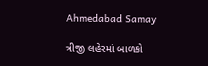Ahmedabad Samay

ત્રીજી લહેરમાં બાળકો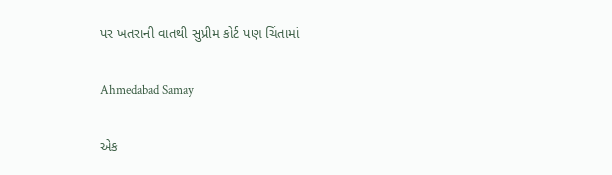પર ખતરાની વાતથી સુપ્રીમ કોર્ટ પણ ચિંતામાં

Ahmedabad Samay

એક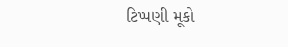ટિપ્પણી મૂકો